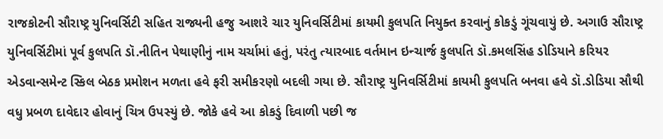રાજકોટની સૌરાષ્ટ્ર યુનિવર્સિટી સહિત રાજ્યની હજુ આશરે ચાર યુનિવર્સિટીમાં કાયમી કુલપતિ નિયુક્ત કરવાનું કોકડું ગૂંચવાયું છે. અગાઉ સૌરાષ્ટ્ર યુનિવર્સિટીમાં પૂર્વ કુલપતિ ડૉ.નીતિન પેથાણીનું નામ ચર્ચામાં હતું, પરંતુ ત્યારબાદ વર્તમાન ઇન્ચાર્જ કુલપતિ ડૉ.કમલસિંહ ડોડિયાને કરિયર એડવાન્સમેન્ટ સ્કિલ બેઠક પ્રમોશન મળતા હવે ફરી સમીકરણો બદલી ગયા છે. સૌરાષ્ટ્ર યુનિવર્સિટીમાં કાયમી કુલપતિ બનવા હવે ડૉ.ડોડિયા સૌથી વધુ પ્રબળ દાવેદાર હોવાનું ચિત્ર ઉપસ્યું છે. જોકે હવે આ કોકડું દિવાળી પછી જ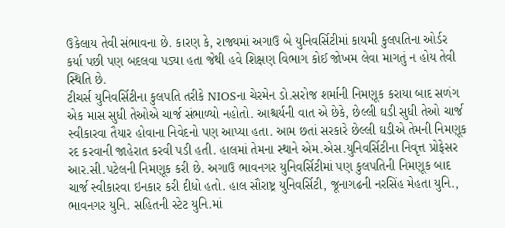ઉકેલાય તેવી સંભાવના છે. કારણ કે, રાજ્યમાં અગાઉ બે યુનિવર્સિટીમાં કાયમી કુલપતિના ઓર્ડર કર્યા પછી પણ બદલવા પડ્યા હતા જેથી હવે શિક્ષણ વિભાગ કોઈ જોખમ લેવા માગતું ન હોય તેવી સ્થિતિ છે.
ટીચર્સ યુનિવર્સિટીના કુલપતિ તરીકે NIOSના ચેરમેન ડો.સરોજ શર્માની નિમણૂક કરાયા બાદ સળંગ એક માસ સુધી તેઓએ ચાર્જ સંભાળ્યો નહોતો. આશ્ચર્યની વાત એ છેકે, છેલ્લી ઘડી સુધી તેઓ ચાર્જ સ્વીકારવા તૈયાર હોવાના નિવેદનો પણ આપ્યા હતા. આમ છતાં સરકારે છેલ્લી ઘડીએ તેમની નિમણૂક રદ કરવાની જાહેરાત કરવી પડી હતી. હાલમાં તેમના સ્થાને એમ.એસ.યુનિવર્સિટીના નિવૃત્ત પ્રોફેસર આર.સી.પટેલની નિમણૂક કરી છે. અગાઉ ભાવનગર યુનિવર્સિટીમાં પણ કુલપતિની નિમણૂક બાદ ચાર્જ સ્વીકારવા ઇનકાર કરી દીધો હતો. હાલ સૌરાષ્ટ્ર યુનિવર્સિટી, જૂનાગઢની નરસિંહ મેહતા યુનિ., ભાવનગર યુનિ. સહિતની સ્ટેટ યુનિ.માં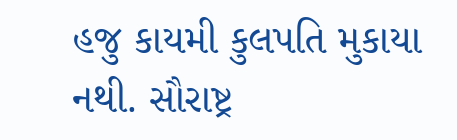હજુ કાયમી કુલપતિ મુકાયા નથી. સૌરાષ્ટ્ર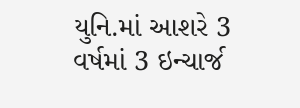યુનિ.માં આશરે 3 વર્ષમાં 3 ઇન્ચાર્જ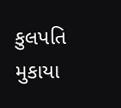કુલપતિ મુકાયા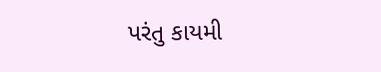પરંતુ કાયમી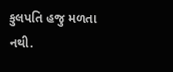કુલપતિ હજુ મળતા નથી.